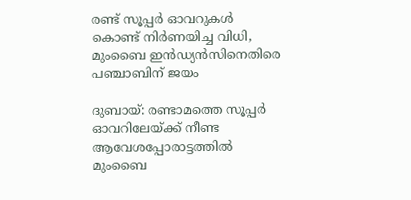രണ്ട് സൂപ്പർ ഓവറുകൾ കൊണ്ട് നിർണയിച്ച വിധി, മുംബൈ ഇൻഡ്യൻസിനെതിരെ പഞ്ചാബിന് ജയം

ദുബായ്: രണ്ടാമത്തെ സൂപ്പർ ഓവറിലേയ്ക്ക് നീണ്ട ആവേശപ്പോരാട്ടത്തിൽ മുംബൈ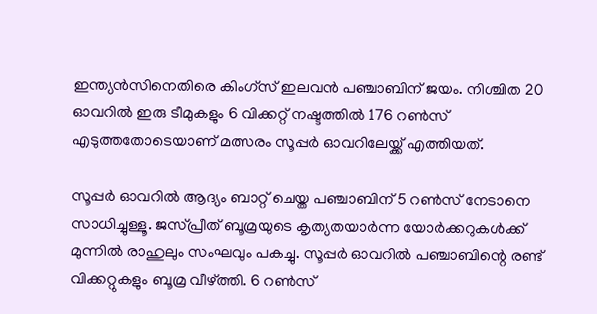ഇന്ത്യന്‍സിനെതിരെ കിംഗ്സ് ഇലവന്‍ പഞ്ചാബിന് ജയം. നിശ്ചിത 20 ഓവറില്‍ ഇരു ടീമുകളും 6 വിക്കറ്റ് നഷ്ടത്തില്‍ 176 റണ്‍സ് എടുത്തതോടെയാണ് മത്സരം സൂപ്പര്‍ ഓവറിലേയ്ക്ക് എത്തിയത്.

സൂപ്പര്‍ ഓവറില്‍ ആദ്യം ബാറ്റ് ചെയ്ത പഞ്ചാബിന് 5 റണ്‍സ് നേടാനെ സാധിച്ചുള്ളൂ. ജസ്പ്രീത് ബൂമ്രയുടെ കൃത്യതയാര്‍ന്ന യോര്‍ക്കറുകള്‍ക്ക് മുന്നില്‍ രാഹുലും സംഘവും പകച്ചു. സൂപ്പര്‍ ഓവറില്‍ പഞ്ചാബിന്റെ രണ്ട് വിക്കറ്റുകളും ബൂമ്ര വീഴ്ത്തി. 6 റണ്‍സ്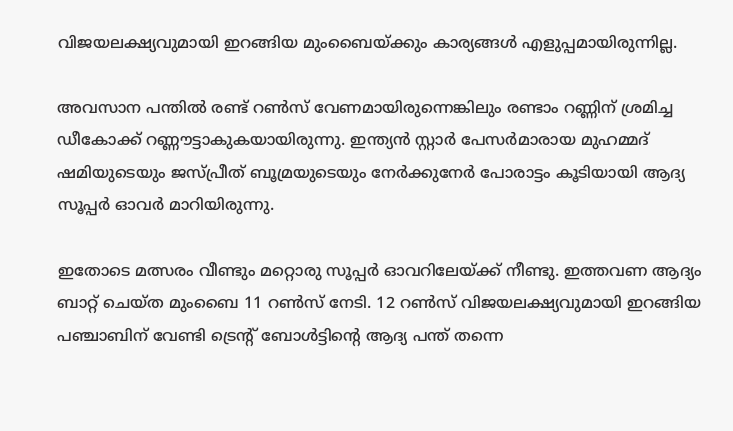വിജയലക്ഷ്യവുമായി ഇറങ്ങിയ മുംബൈയ്ക്കും കാര്യങ്ങള്‍ എളുപ്പമായിരുന്നില്ല.

അവസാന പന്തില്‍ രണ്ട് റണ്‍സ് വേണമായിരുന്നെങ്കിലും രണ്ടാം റണ്ണിന് ശ്രമിച്ച ഡീകോക്ക് റണ്ണൗട്ടാകുകയായിരുന്നു. ഇന്ത്യന്‍ സ്റ്റാര്‍ പേസര്‍മാരായ മുഹമ്മദ് ഷമിയുടെയും ജസ്പ്രീത് ബൂമ്രയുടെയും നേര്‍ക്കുനേര്‍ പോരാട്ടം കൂടിയായി ആദ്യ സൂപ്പര്‍ ഓവര്‍ മാറിയിരുന്നു.

ഇതോടെ മത്സരം വീണ്ടും മറ്റൊരു സൂപ്പര്‍ ഓവറിലേയ്ക്ക് നീണ്ടു. ഇത്തവണ ആദ്യം ബാറ്റ് ചെയ്ത മുംബൈ 11 റണ്‍സ് നേടി. 12 റണ്‍സ് വിജയലക്ഷ്യവുമായി ഇറങ്ങിയ പഞ്ചാബിന് വേണ്ടി ട്രെന്‍റ് ബോള്‍ട്ടിൻ്റെ ആദ്യ പന്ത് തന്നെ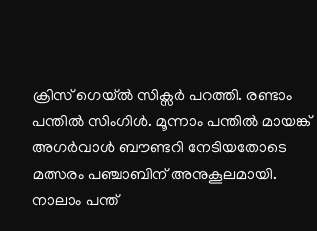ക്രിസ് ഗെയ്ല്‍ സിക്സര്‍ പറത്തി. രണ്ടാം പന്തില്‍ സിംഗിള്‍. മൂന്നാം പന്തില്‍ മായങ്ക് അഗര്‍വാള്‍ ബൗണ്ടറി നേടിയതോടെ മത്സരം പഞ്ചാബിന് അനുകൂലമായി. നാലാം പന്ത്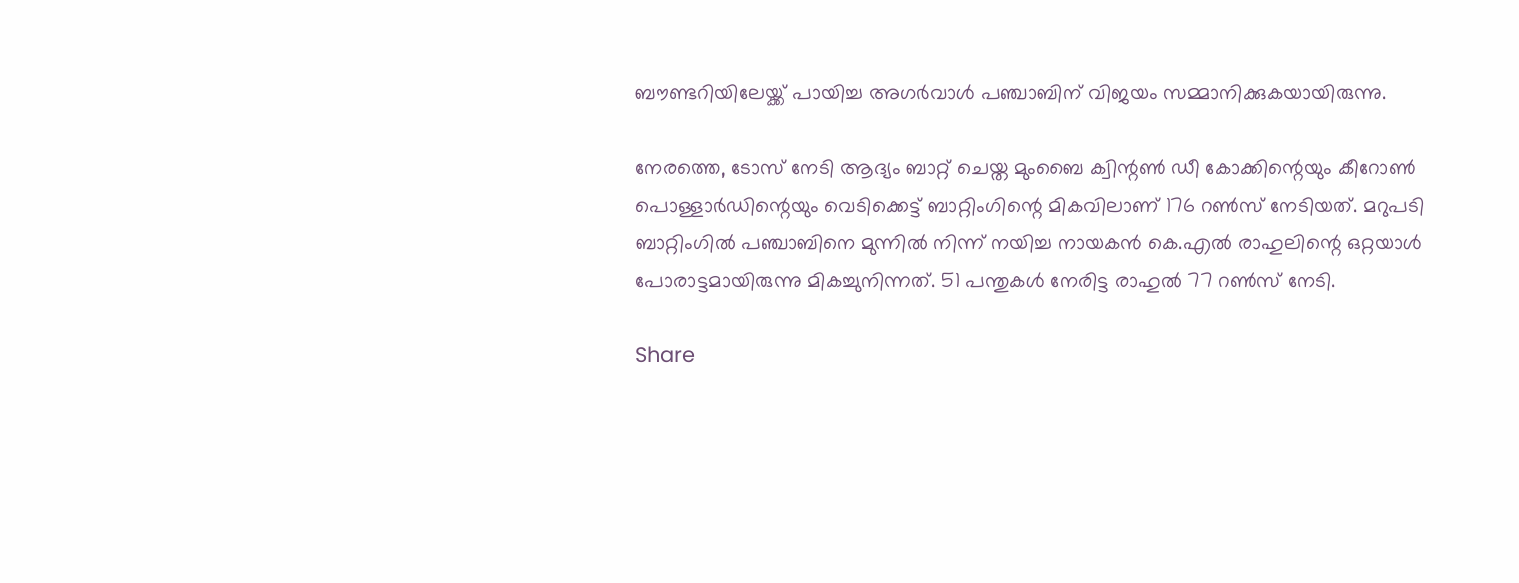ബൗണ്ടറിയിലേയ്ക്ക് പായിച്ച അഗര്‍വാള്‍ പഞ്ചാബിന് വിജയം സമ്മാനിക്കുകയായിരുന്നു.

നേരത്തെ, ടോസ് നേടി ആദ്യം ബാറ്റ് ചെയ്ത മുംബൈ ക്വിന്റണ്‍ ഡീ കോക്കിന്റെയും കീറോണ്‍ പൊള്ളാര്‍ഡിന്റെയും വെടിക്കെട്ട് ബാറ്റിംഗിന്റെ മികവിലാണ് 176 റണ്‍സ് നേടിയത്. മറുപടി ബാറ്റിംഗില്‍ പഞ്ചാബിനെ മുന്നില്‍ നിന്ന് നയിച്ച നായകന്‍ കെ.എല്‍ രാഹുലിന്റെ ഒറ്റയാള്‍ പോരാട്ടമായിരുന്നു മികച്ചുനിന്നത്. 51 പന്തുകള്‍ നേരിട്ട രാഹുല്‍ 77 റണ്‍സ് നേടി.

Share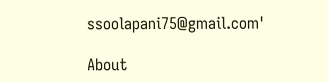ssoolapani75@gmail.com'

About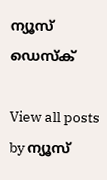ന്യൂസ് ഡെസ്ക്

View all posts by ന്യൂസ്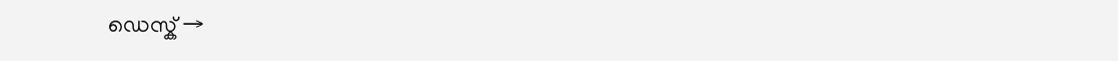ഡെസ്ക് →